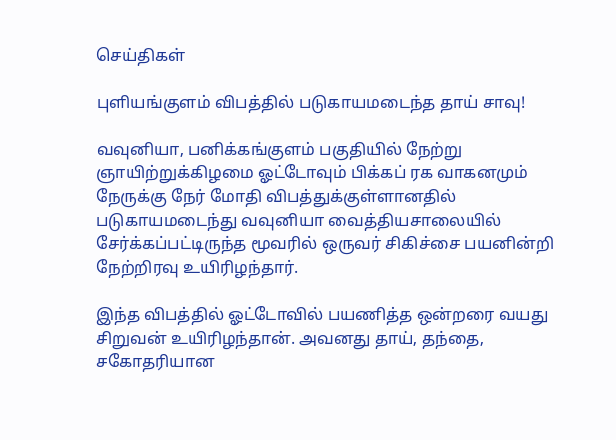செய்திகள்

புளியங்குளம் விபத்தில் படுகாயமடைந்த தாய் சாவு!

வவுனியா, பனிக்கங்குளம் பகுதியில் நேற்று ஞாயிற்றுக்கிழமை ஓட்டோவும் பிக்கப் ரக வாகனமும் நேருக்கு நேர் மோதி விபத்துக்குள்ளானதில் படுகாயமடைந்து வவுனியா வைத்தியசாலையில் சேர்க்கப்பட்டிருந்த மூவரில் ஒருவர் சிகிச்சை பயனின்றி நேற்றிரவு உயிரிழந்தார்.

இந்த விபத்தில் ஓட்டோவில் பயணித்த ஒன்றரை வயது சிறுவன் உயிரிழந்தான். அவனது தாய், தந்தை, சகோதரியான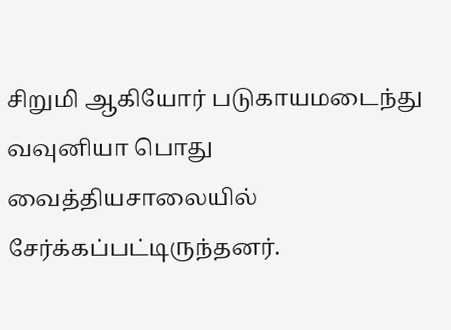சிறுமி ஆகியோர் படுகாயமடைந்து வவுனியா பொது வைத்தியசாலையில் சேர்க்கப்பட்டிருந்தனர்.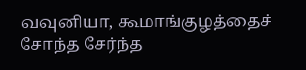வவுனியா, கூமாங்குழத்தைச் சோந்த சேர்ந்த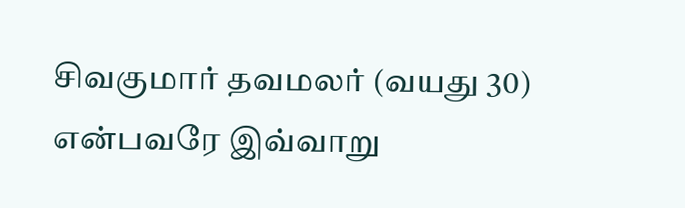சிவகுமார் தவமலர் (வயது 30) என்பவரே இவ்வாறு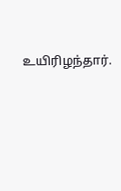உயிரிழந்தார்.